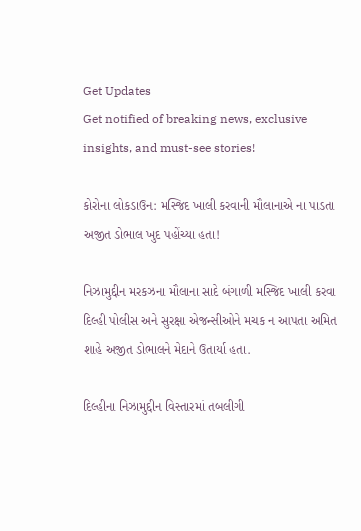Get Updates
Get notified of breaking news, exclusive insights, and must-see stories!

કોરોના લોકડાઉન: મસ્જિદ ખાલી કરવાની મૌલાનાએ ના પાડતા અજીત ડોભાલ ખુદ પહોંચ્યા હતા!

નિઝામુદ્દીન મરકઝના મૌલાના સાદે બંગાળી મસ્જિદ ખાલી કરવા દિલ્હી પોલીસ અને સુરક્ષા એજન્સીઓને મચક ન આપતા અમિત શાહે અજીત ડોભાલને મેદાને ઉતાર્યા હતા.

દિલ્હીના નિઝામુદ્દીન વિસ્તારમાં તબલીગી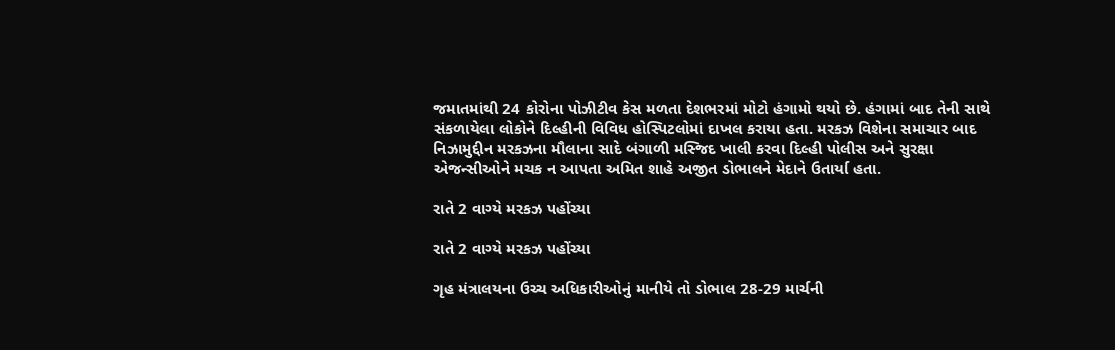જમાતમાંથી 24 કોરોના પોઝીટીવ કેસ મળતા દેશભરમાં મોટો હંગામો થયો છે. હંગામાં બાદ તેની સાથે સંકળાયેલા લોકોને દિલ્હીની વિવિધ હોસ્પિટલોમાં દાખલ કરાયા હતા. મરકઝ વિશેના સમાચાર બાદ નિઝામુદ્દીન મરકઝના મૌલાના સાદે બંગાળી મસ્જિદ ખાલી કરવા દિલ્હી પોલીસ અને સુરક્ષા એજન્સીઓને મચક ન આપતા અમિત શાહે અજીત ડોભાલને મેદાને ઉતાર્યા હતા.

રાતે 2 વાગ્યે મરકઝ પહોંચ્યા

રાતે 2 વાગ્યે મરકઝ પહોંચ્યા

ગૃહ મંત્રાલયના ઉચ્ચ અધિકારીઓનું માનીયે તો ડોભાલ 28-29 માર્ચની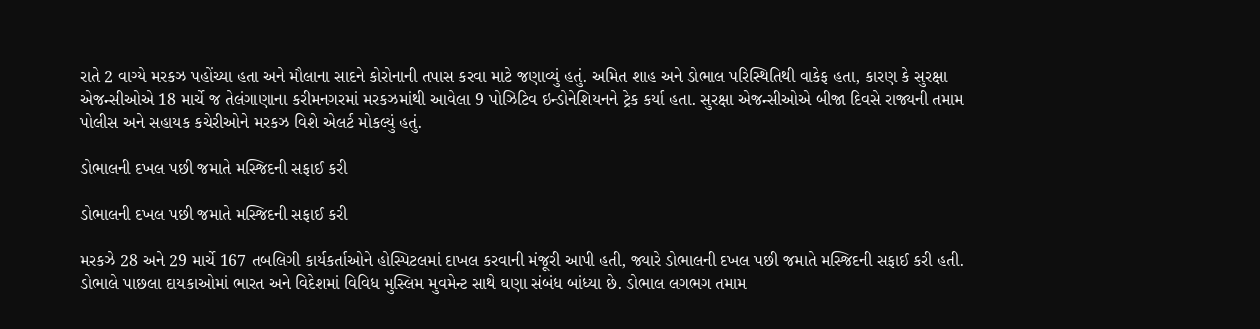રાતે 2 વાગ્યે મરકઝ પહોંચ્યા હતા અને મૌલાના સાદને કોરોનાની તપાસ કરવા માટે જણાવ્યું હતું. અમિત શાહ અને ડોભાલ પરિસ્થિતિથી વાકેફ હતા, કારણ કે સુરક્ષા એજન્સીઓએ 18 માર્ચે જ તેલંગાણાના કરીમનગરમાં મરકઝમાંથી આવેલા 9 પોઝિટિવ ઇન્ડોનેશિયનને ટ્રેક કર્યા હતા. સુરક્ષા એજન્સીઓએ બીજા દિવસે રાજ્યની તમામ પોલીસ અને સહાયક કચેરીઓને મરકઝ વિશે એલર્ટ મોકલ્યું હતું.

ડોભાલની દખલ પછી જમાતે મસ્જિદની સફાઈ કરી

ડોભાલની દખલ પછી જમાતે મસ્જિદની સફાઈ કરી

મરકઝે 28 અને 29 માર્ચે 167 તબલિગી કાર્યકર્તાઓને હોસ્પિટલમાં દાખલ કરવાની મંજૂરી આપી હતી, જ્યારે ડોભાલની દખલ પછી જમાતે મસ્જિદની સફાઈ કરી હતી. ડોભાલે પાછલા દાયકાઓમાં ભારત અને વિદેશમાં વિવિધ મુસ્લિમ મુવમેન્ટ સાથે ઘણા સંબંધ બાંધ્યા છે. ડોભાલ લગભગ તમામ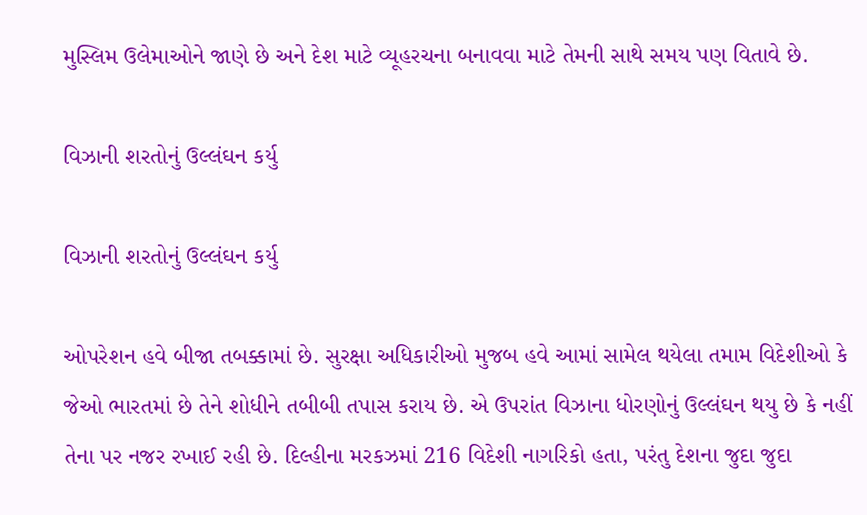મુસ્લિમ ઉલેમાઓને જાણે છે અને દેશ માટે વ્યૂહરચના બનાવવા માટે તેમની સાથે સમય પણ વિતાવે છે.

વિઝાની શરતોનું ઉલ્લંઘન કર્યુ

વિઝાની શરતોનું ઉલ્લંઘન કર્યુ

ઓપરેશન હવે બીજા તબક્કામાં છે. સુરક્ષા અધિકારીઓ મુજબ હવે આમાં સામેલ થયેલા તમામ વિદેશીઓ કે જેઓ ભારતમાં છે તેને શોધીને તબીબી તપાસ કરાય છે. એ ઉપરાંત વિઝાના ધોરણોનું ઉલ્લંઘન થયુ છે કે નહીં તેના પર નજર રખાઈ રહી છે. દિલ્હીના મરકઝમાં 216 વિદેશી નાગરિકો હતા, પરંતુ દેશના જુદા જુદા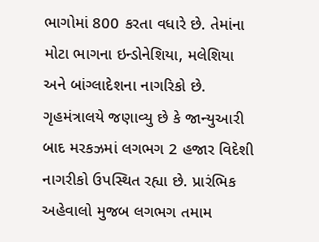ભાગોમાં 800 કરતા વધારે છે. તેમાંના મોટા ભાગના ઇન્ડોનેશિયા, મલેશિયા અને બાંગ્લાદેશના નાગરિકો છે. ગૃહમંત્રાલયે જણાવ્યુ છે કે જાન્યુઆરી બાદ મરકઝમાં લગભગ 2 હજાર વિદેશી નાગરીકો ઉપસ્થિત રહ્યા છે. પ્રારંભિક અહેવાલો મુજબ લગભગ તમામ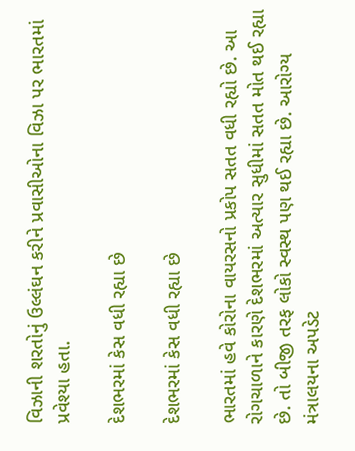વિઝાની શરતોનું ઉલ્લંઘન કરીને પ્રવાસીઓના વિઝા પર ભારતમાં પ્રવેશ્યા હતા.

દેશભરમાં કેસ વધી રહ્યા છે

દેશભરમાં કેસ વધી રહ્યા છે

ભારતમાં હવે કોરોના વાયરસનો પ્રકોપ સતત વધી રહ્યો છે. આ રોગચાળાને કારણે દેશભરમાં અત્યાર સુધીમાં સતત મોત થઈ રહ્યા છે. તો બીજી તરફ લોકો સ્વસ્થ પણ થઈ રહ્યા છે. આરોગ્ય મંત્રાલયના અપડેટ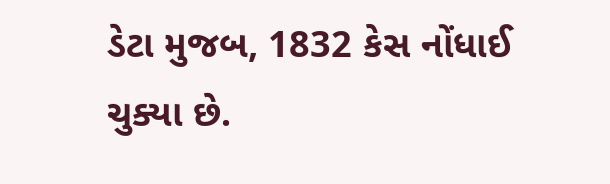ડેટા મુજબ, 1832 કેસ નોંધાઈ ચુક્યા છે.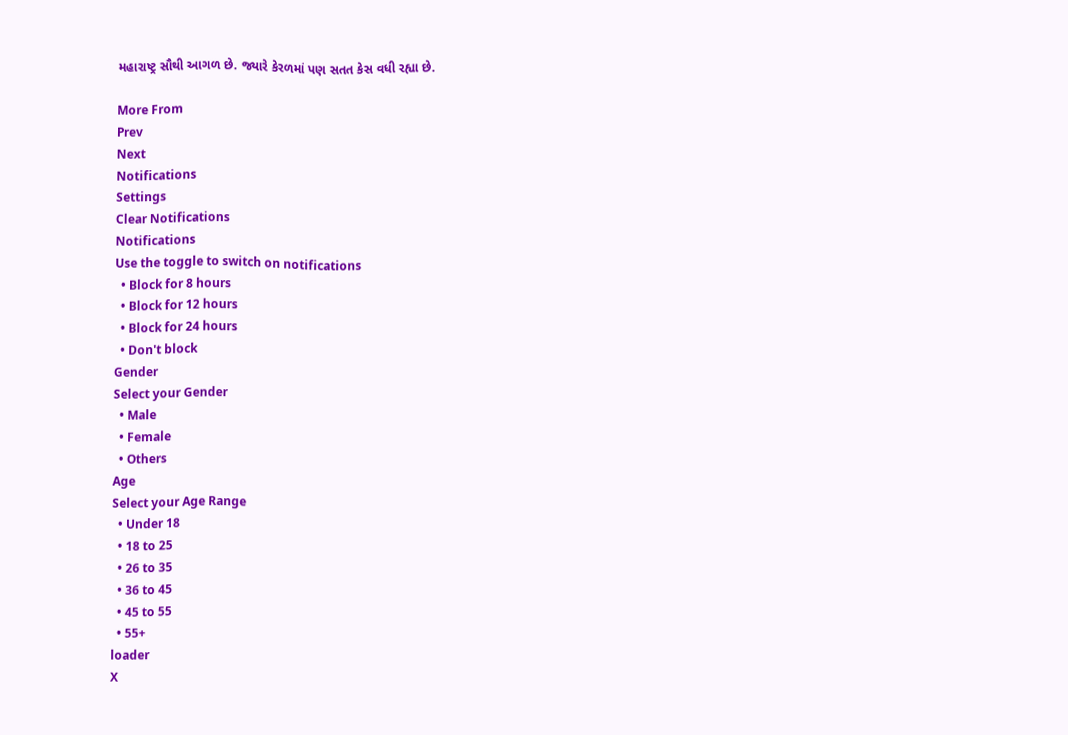મહારાષ્ટ્ર સૌથી આગળ છે. જ્યારે કેરળમાં પણ સતત કેસ વધી રહ્યા છે.

More From
Prev
Next
Notifications
Settings
Clear Notifications
Notifications
Use the toggle to switch on notifications
  • Block for 8 hours
  • Block for 12 hours
  • Block for 24 hours
  • Don't block
Gender
Select your Gender
  • Male
  • Female
  • Others
Age
Select your Age Range
  • Under 18
  • 18 to 25
  • 26 to 35
  • 36 to 45
  • 45 to 55
  • 55+
loader
X